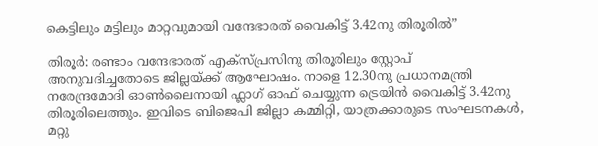കെട്ടിലും മട്ടിലും മാറ്റവുമായി വന്ദേഭാരത് വൈകിട്ട് 3.42നു തിരൂരിൽ”

തിരൂർ: രണ്ടാം വന്ദേഭാരത് എക്സ്പ്രസിനു തിരൂരിലും സ്റ്റോപ് അനുവദിച്ചതോടെ ജില്ലയ്ക്ക് ആഘോഷം. നാളെ 12.30നു പ്രധാനമന്ത്രി നരേന്ദ്രമോദി ഓൺലൈനായി ഫ്ലാഗ് ഓഫ് ചെയ്യുന്ന ട്രെയിൻ വൈകിട്ട് 3.42നു തിരൂരിലെത്തും. ഇവിടെ ബിജെപി ജില്ലാ കമ്മിറ്റി, യാത്രക്കാരുടെ സംഘടനകൾ, മറ്റു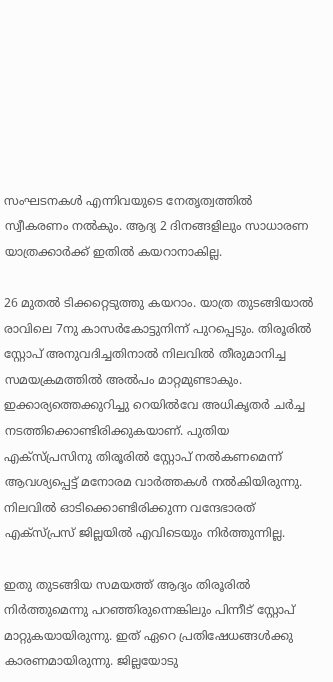സംഘടനകൾ എന്നിവയുടെ നേതൃത്വത്തിൽ സ്വീകരണം നൽകും. ആദ്യ 2 ദിനങ്ങളിലും സാധാരണ യാത്രക്കാർക്ക് ഇതിൽ കയറാനാകില്ല.

26 മുതൽ ടിക്കറ്റെടുത്തു കയറാം. യാത്ര തുടങ്ങിയാൽ രാവിലെ 7നു കാസർകോട്ടുനിന്ന് പുറപ്പെടും. തിരൂരിൽ സ്റ്റോപ് അനുവദിച്ചതിനാൽ നിലവിൽ തീരുമാനിച്ച സമയക്രമത്തിൽ അൽപം മാറ്റമുണ്ടാകും. ഇക്കാര്യത്തെക്കുറിച്ചു റെ‍യിൽവേ അധികൃതർ ചർച്ച നടത്തിക്കൊണ്ടിരിക്കുകയാണ്. പുതിയ എക്സ്പ്രസിനു തിരൂരിൽ സ്റ്റോപ് നൽകണമെന്ന് ആവശ്യപ്പെട്ട് മനോരമ വാർത്തകൾ നൽകിയിരുന്നു. നിലവിൽ ഓടിക്കൊണ്ടിരിക്കുന്ന വന്ദേഭാരത് എക്സ്പ്രസ് ജില്ലയിൽ എവിടെയും നിർത്തുന്നില്ല.

ഇതു തുടങ്ങിയ സമയത്ത് ആദ്യം തിരൂരിൽ നിർത്തുമെന്നു പറഞ്ഞിരുന്നെങ്കിലും പിന്നീട് സ്റ്റോപ് മാറ്റുകയായിരുന്നു. ഇത് ഏറെ പ്രതിഷേധങ്ങൾക്കു കാരണമായിരുന്നു. ജില്ലയോടു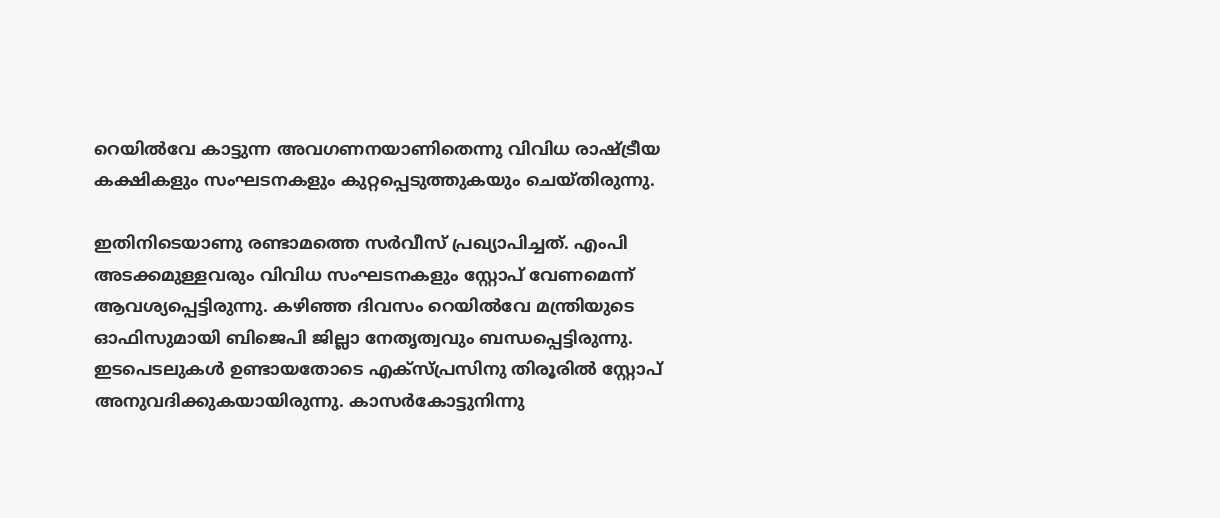റെയിൽവേ കാട്ടുന്ന അവഗണനയാണിതെന്നു വിവിധ രാഷ്ട്രീയ കക്ഷികളും സംഘടനകളും കുറ്റപ്പെടുത്തുകയും ചെയ്തിരുന്നു.

ഇതിനിടെയാണു രണ്ടാമത്തെ സർവീസ് പ്രഖ്യാപിച്ചത്. എംപി അടക്കമുള്ളവരും വിവിധ സംഘടനകളും സ്റ്റോപ് വേണമെന്ന് ആവശ്യപ്പെട്ടിരുന്നു. കഴിഞ്ഞ ദിവസം റെയിൽവേ മന്ത്രിയുടെ ഓഫിസുമായി ബിജെപി ജില്ലാ നേതൃത്വവും ബന്ധപ്പെട്ടിരുന്നു. ഇടപെടലുകൾ ഉണ്ടായതോടെ എക്സ്പ്രസിനു തിരൂരിൽ സ്റ്റോപ് അനുവദിക്കുകയായിരുന്നു. കാസർകോട്ടുനിന്നു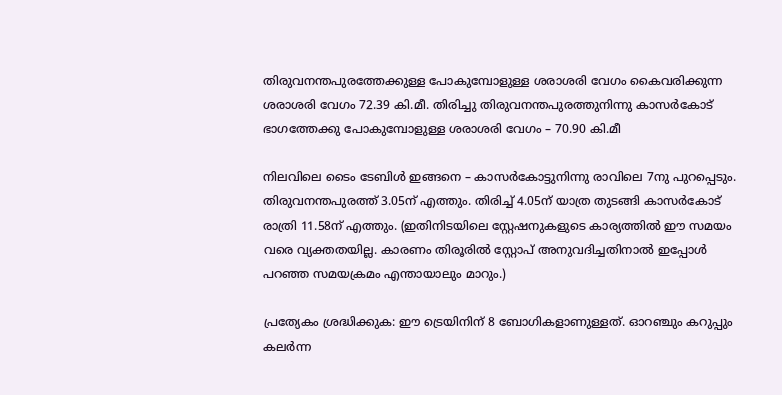തിരുവനന്തപുരത്തേക്കുള്ള പോകുമ്പോളുള്ള ശരാശരി വേഗം കൈവരിക്കുന്ന ശരാശരി വേഗം 72.39 കി.മീ. തിരിച്ചു തിരുവനന്തപുരത്തുനിന്നു കാസർകോട് ഭാഗത്തേക്കു പോകുമ്പോളുള്ള ശരാശരി വേഗം – 70.90 കി.മീ

നിലവിലെ ടൈം ടേബിൾ ഇങ്ങനെ – കാസർകോട്ടുനിന്നു രാവിലെ 7നു പുറപ്പെടും. തിരുവനന്തപുരത്ത് 3.05ന് എത്തും. തിരിച്ച് 4.05ന് യാത്ര തുടങ്ങി കാസർകോട് രാത്രി 11.58ന് എത്തും. (ഇതിനിടയിലെ സ്റ്റേഷനുകളുടെ കാര്യത്തിൽ ഈ സമയം വരെ വ്യക്തതയില്ല. കാരണം തിരൂരിൽ സ്റ്റോപ് അനുവദിച്ചതിനാൽ ഇപ്പോൾ പറഞ്ഞ സമയക്രമം എന്തായാലും മാറും.)

പ്രത്യേകം ശ്രദ്ധിക്കുക: ഈ ട്രെയിനിന് 8 ബോഗികളാണുള്ളത്. ഓറഞ്ചും കറുപ്പും കലർന്ന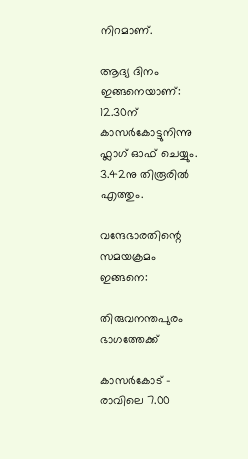നിറമാണ്.

ആദ്യ ദിനം ഇങ്ങനെയാണ്: 12.30ന് കാസർകോട്ടുനിന്നു ഫ്ലാഗ് ഓഫ് ചെയ്യും. 3.42നു തിരൂരിൽ എത്തും.

വന്ദേഭാരതിന്റെ സമയക്രമം ഇങ്ങനെ:

തിരുവനന്തപുരം ഭാഗത്തേക്ക്

കാസർകോട് – രാവിലെ 7.00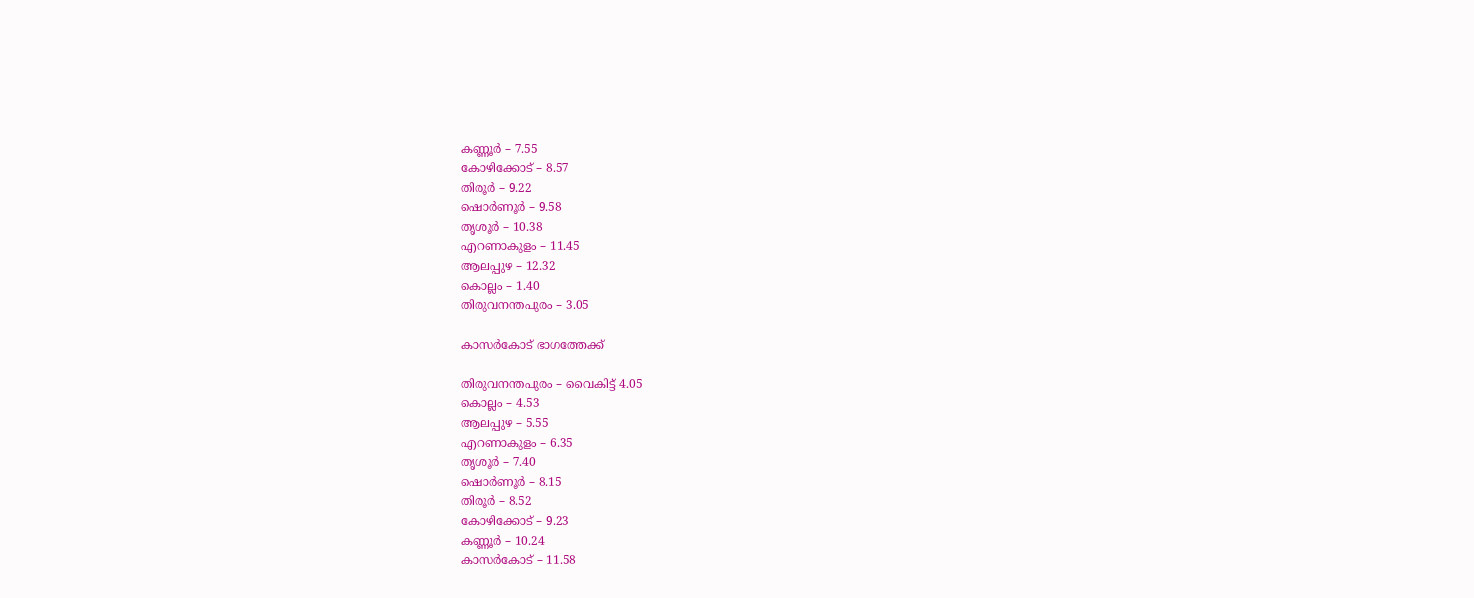കണ്ണൂർ – 7.55
കോഴിക്കോട് – 8.57
തിരൂർ – 9.22
ഷൊർണൂർ – 9.58
തൃശൂർ – 10.38
എറണാകുളം – 11.45
ആലപ്പുഴ – 12.32
കൊല്ലം – 1.40
തിരുവനന്തപുരം – 3.05

കാസർകോട് ഭാഗത്തേക്ക്

തിരുവനന്തപുരം – വൈകിട്ട് 4.05
കൊല്ലം – 4.53
ആലപ്പുഴ – 5.55
എറണാകുളം – 6.35
തൃശൂർ – 7.40
ഷൊർണൂർ – 8.15
തിരൂർ – 8.52
കോഴിക്കോട് – 9.23
കണ്ണൂർ – 10.24
കാസർകോട് – 11.58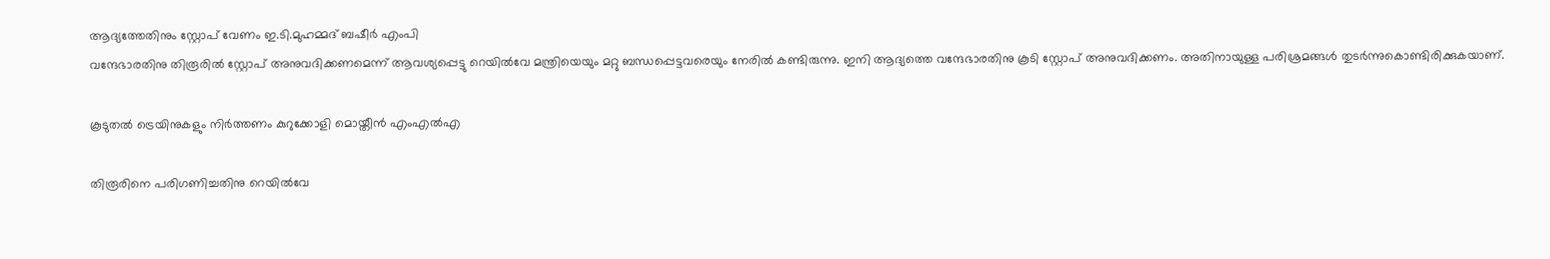ആദ്യത്തേതിനും സ്റ്റോപ് വേണം ഇ.ടി.മുഹമ്മദ് ബഷീർ എംപി
വന്ദേഭാരതിനു തിരൂരിൽ സ്റ്റോപ് അനുവദിക്കണമെന്ന് ആവശ്യപ്പെട്ടു റെയിൽവേ മന്ത്രിയെയും മറ്റു ബന്ധപ്പെട്ടവരെയും നേരിൽ കണ്ടിരുന്നു. ഇനി ആദ്യത്തെ വന്ദേഭാരതിനു കൂടി സ്റ്റോപ് അനുവദിക്കണം. അതിനായുള്ള പരിശ്രമങ്ങൾ തുടർന്നുകൊണ്ടിരിക്കുകയാണ്.

കൂടുതൽ ട്രെയിനുകളും നിർത്തണം കുറുക്കോളി മൊയ്തീൻ എംഎൽഎ

തിരൂരിനെ പരിഗണിച്ചതിനു റെയിൽവേ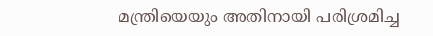മന്ത്രിയെയും അതിനായി പരിശ്രമിച്ച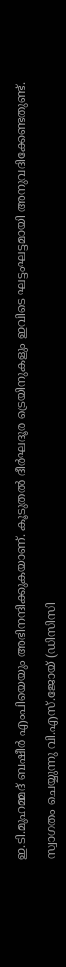ഇ.ടി.മുഹമ്മദ് ബഷീർ എംപിയെയും അഭിനന്ദിക്കുകയാണ്. കൂടുതൽ ദീർഘദൂര ട്രെയിനുകളും ഇവിടെ ഘട്ടംഘട്ടമായി അനുവദിക്കേണ്ടതുണ്ട്.

സ്വാഗതം ചെയ്യുന്നു വി.എസ്.ജോയ് (ഡിസിസി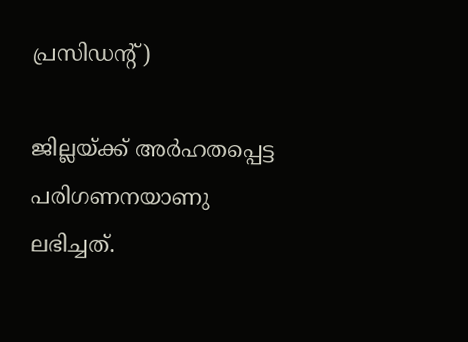പ്രസിഡന്റ്)

ജില്ലയ്ക്ക് അർഹതപ്പെട്ട പരിഗണനയാണു ലഭിച്ചത്.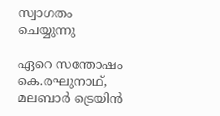സ്വാഗതം ചെയ്യുന്നു

ഏറെ സന്തോഷം കെ.രഘുനാഥ്, മലബാർ ട്രെയിൻ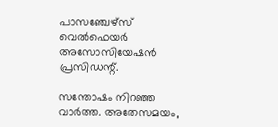പാസഞ്ചേഴ്സ് വെൽഫെയർ അസോസിയേഷൻ പ്രസിഡന്റ്.

സന്തോഷം നിറഞ്ഞ വാർത്ത. അതേസമയം,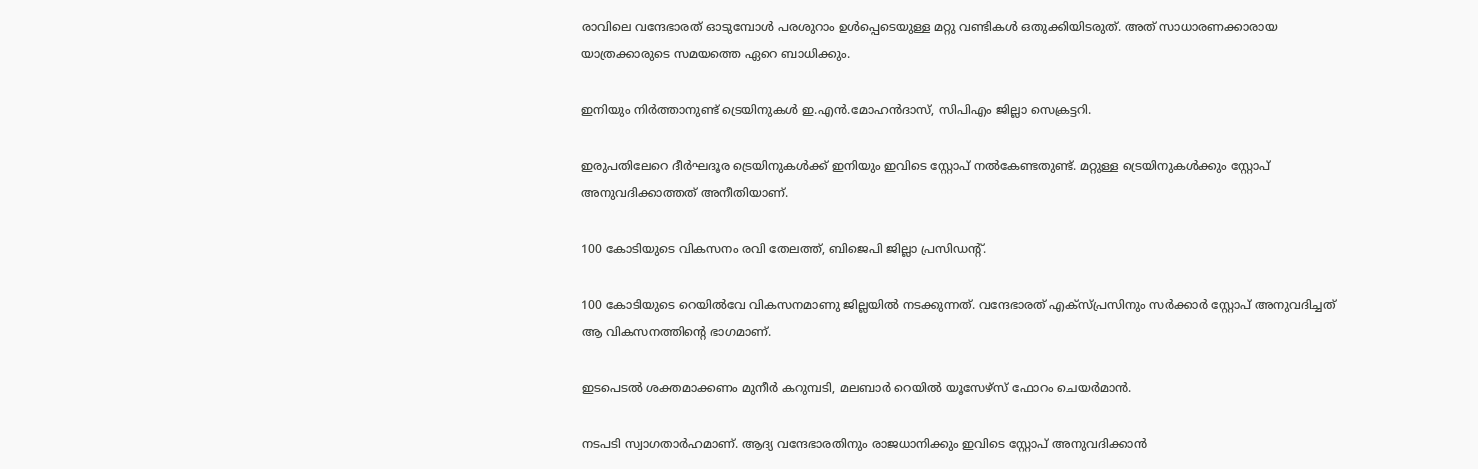രാവിലെ വന്ദേഭാരത് ഓടുമ്പോൾ പരശുറാം ഉൾപ്പെടെയുള്ള മറ്റു വണ്ടികൾ ഒതുക്കിയിടരുത്. അത് സാധാരണക്കാരായ യാത്രക്കാരുടെ സമയത്തെ ഏറെ ബാധിക്കും.

ഇനിയും നിർത്താനുണ്ട് ട്രെയിനുകൾ ഇ.എൻ.മോഹൻദാസ്, സിപിഎം ജില്ലാ സെക്രട്ടറി.

ഇരുപതിലേറെ ദീർഘദൂര ട്രെയിനുകൾക്ക് ഇനിയും ഇവിടെ സ്റ്റോപ് നൽകേണ്ടതുണ്ട്. മറ്റുള്ള ട്രെയിനുകൾക്കും സ്റ്റോപ് അനുവദിക്കാത്തത് അനീതിയാണ്.

100 കോടിയുടെ വികസനം രവി തേലത്ത്, ബിജെപി ജില്ലാ പ്രസിഡന്റ്.

100 കോടിയുടെ റെയിൽവേ വികസനമാണു ജില്ലയിൽ നടക്കുന്നത്. വന്ദേഭാരത് എക്സ്പ്രസിനും സർക്കാർ സ്റ്റോപ് അനുവദിച്ചത് ആ വികസനത്തിന്റെ ഭാഗമാണ്.

ഇടപെടൽ ശക്തമാക്കണം മുനീർ കറുമ്പടി, മലബാർ റെയിൽ യൂസേഴ്സ് ഫോറം ചെയർമാൻ.

നടപടി സ്വാഗതാർഹമാണ്. ആദ്യ വന്ദേഭാരതിനും രാജധാനിക്കും ഇവിടെ സ്റ്റോപ് അനുവദിക്കാൻ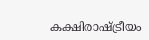കക്ഷിരാഷ്ട്രീയം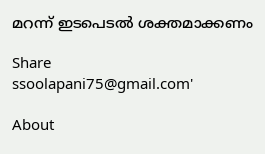മറന്ന് ഇടപെടൽ ശക്തമാക്കണം

Share
ssoolapani75@gmail.com'

About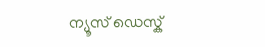ന്യൂസ് ഡെസ്ക്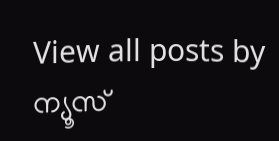View all posts by ന്യൂസ്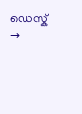ഡെസ്ക് →